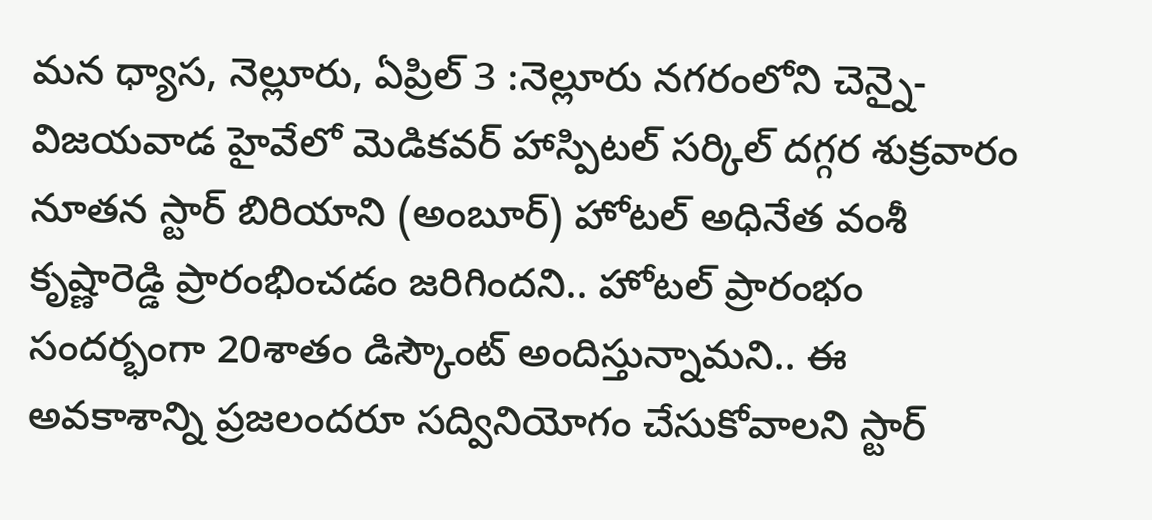మన ధ్యాస, నెల్లూరు, ఏప్రిల్‌ 3 :నెల్లూరు నగరంలోని చెన్నై- విజయవాడ హైవేలో మెడికవర్ హాస్పిటల్ సర్కిల్ దగ్గర శుక్రవారం నూతన స్టార్ బిరియాని (అంబూర్) హోటల్ అధినేత వంశీ కృష్ణారెడ్డి ప్రారంభించడం జరిగిందని.. హోటల్ ప్రారంభం సందర్భంగా 20శాతం డిస్కౌంట్ అందిస్తున్నామని.. ఈ అవకాశాన్ని ప్రజలందరూ సద్వినియోగం చేసుకోవాలని స్టార్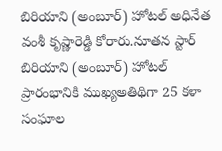బిరియాని (అంబూర్) హోటల్ అధినేత వంశీ కృష్ణారెడ్డి కోరారు.నూతన స్టార్ బిరియాని (అంబూర్) హోటల్ ప్రారంభానికి ముఖ్యఅతిథిగా 25 కళా సంఘాల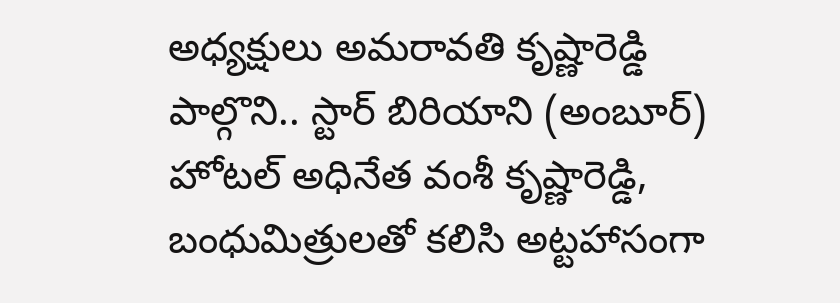అధ్యక్షులు అమరావతి కృష్ణారెడ్డి పాల్గొని.. స్టార్ బిరియాని (అంబూర్) హోటల్ అధినేత వంశీ కృష్ణారెడ్డి, బంధుమిత్రులతో కలిసి అట్టహాసంగా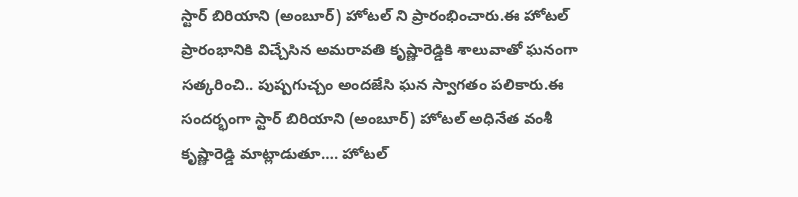స్టార్ బిరియాని (అంబూర్) హోటల్ ని ప్రారంభించారు.ఈ హోటల్ ప్రారంభానికి విచ్చేసిన అమరావతి కృష్ణారెడ్డికి శాలువాతో ఘనంగా సత్కరించి.. పుష్పగుచ్చం అందజేసి ఘన స్వాగతం పలికారు.ఈ సందర్భంగా స్టార్ బిరియాని (అంబూర్) హోటల్ అధినేత వంశీ కృష్ణారెడ్డి మాట్లాడుతూ…. హోటల్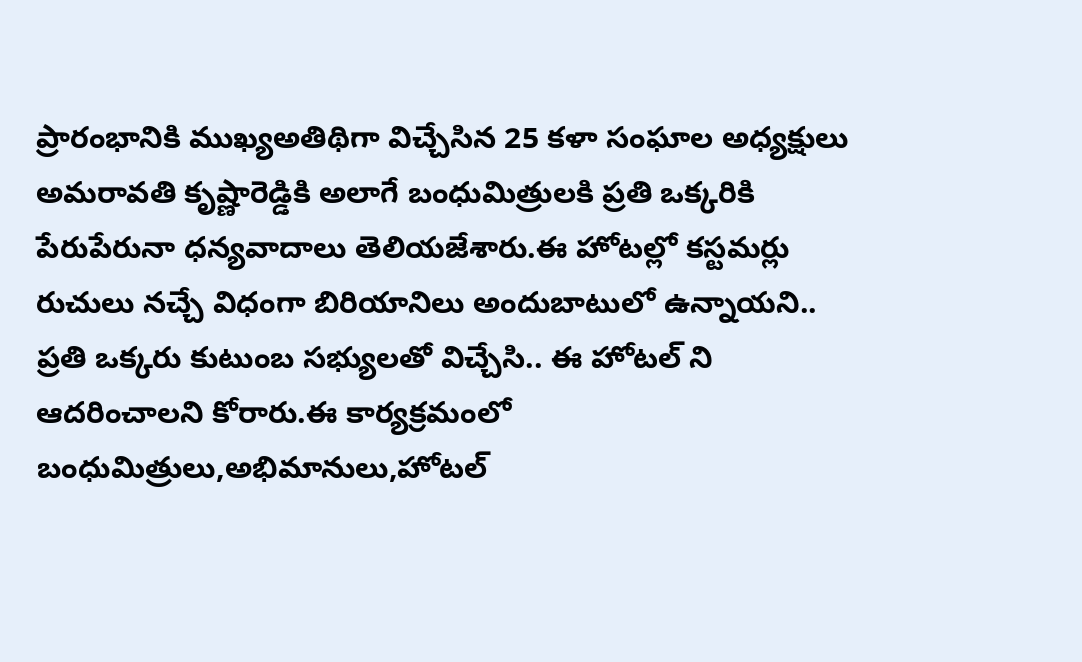ప్రారంభానికి ముఖ్యఅతిథిగా విచ్చేసిన 25 కళా సంఘాల అధ్యక్షులు అమరావతి కృష్ణారెడ్డికి అలాగే బంధుమిత్రులకి ప్రతి ఒక్కరికి పేరుపేరునా ధన్యవాదాలు తెలియజేశారు.ఈ హోటల్లో కస్టమర్లు రుచులు నచ్చే విధంగా బిరియానిలు అందుబాటులో ఉన్నాయని.. ప్రతి ఒక్కరు కుటుంబ సభ్యులతో విచ్చేసి.. ఈ హోటల్ ని ఆదరించాలని కోరారు.ఈ కార్యక్రమంలో బంధుమిత్రులు,అభిమానులు,హోటల్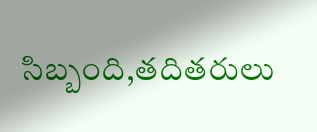సిబ్బంది,తదితరులు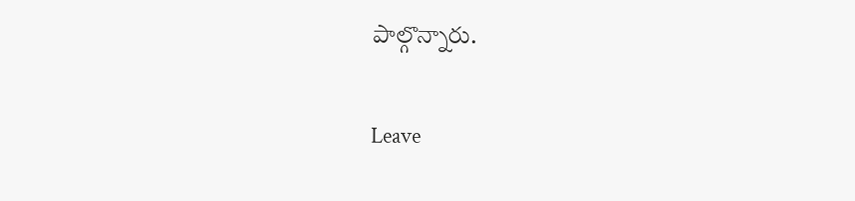పాల్గొన్నారు.

Leave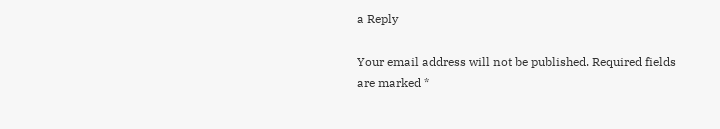a Reply

Your email address will not be published. Required fields are marked *